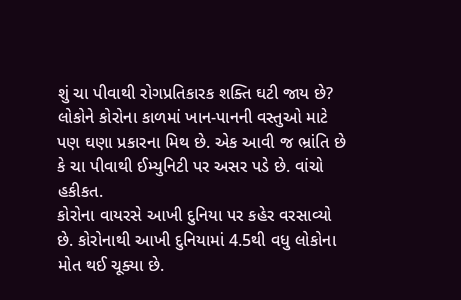શું ચા પીવાથી રોગપ્રતિકારક શક્તિ ઘટી જાય છે?
લોકોને કોરોના કાળમાં ખાન-પાનની વસ્તુઓ માટે પણ ઘણા પ્રકારના મિથ છે. એક આવી જ ભ્રાંતિ છે કે ચા પીવાથી ઈમ્યુનિટી પર અસર પડે છે. વાંચો હકીકત.
કોરોના વાયરસે આખી દુનિયા પર કહેર વરસાવ્યો છે. કોરોનાથી આખી દુનિયામાં 4.5થી વધુ લોકોના મોત થઈ ચૂક્યા છે.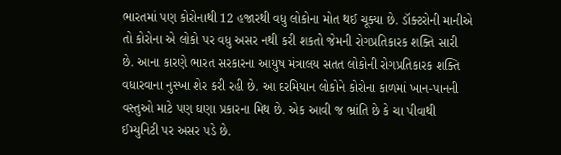ભારતમાં પણ કોરોનાથી 12 હજારથી વધુ લોકોના મોત થઈ ચૂક્યા છે. ડૉક્ટરોની માનીએ તો કોરોના એ લોકો પર વધુ અસર નથી કરી શકતો જેમની રોગપ્રતિકારક શક્તિ સારી છે. આના કારણે ભારત સરકારના આયુષ મંત્રાલય સતત લોકોની રોગપ્રતિકારક શક્તિ વધારવાના નુસ્ખા શેર કરી રહી છે. આ દરમિયાન લોકોને કોરોના કાળમાં ખાન-પાનની વસ્તુઓ માટે પણ ઘણા પ્રકારના મિથ છે. એક આવી જ ભ્રાંતિ છે કે ચા પીવાથી ઈમ્યુનિટી પર અસર પડે છે.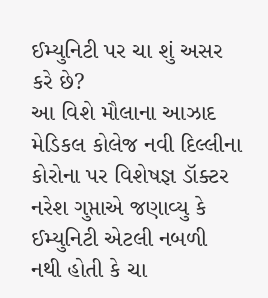ઈમ્યુનિટી પર ચા શું અસર કરે છે?
આ વિશે મૌલાના આઝાદ મેડિકલ કોલેજ નવી દિલ્લીના કોરોના પર વિશેષજ્ઞ ડૉક્ટર નરેશ ગુપ્તાએ જણાવ્યુ કે ઈમ્યુનિટી એટલી નબળી નથી હોતી કે ચા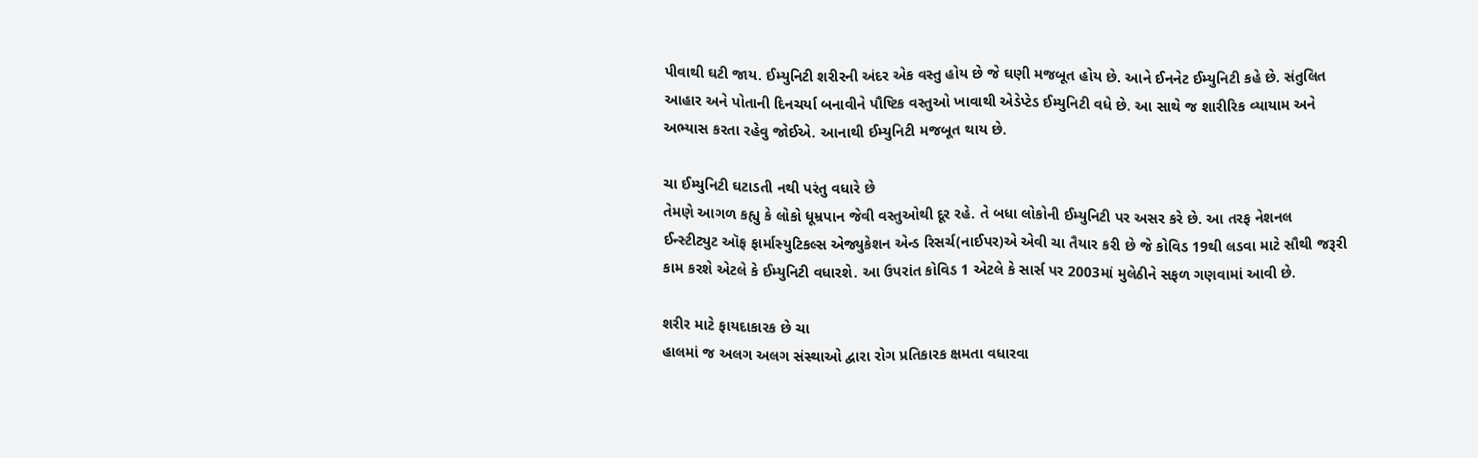પીવાથી ઘટી જાય. ઈમ્યુનિટી શરીરની અંદર એક વસ્તુ હોય છે જે ઘણી મજબૂત હોય છે. આને ઈનનેટ ઈમ્યુનિટી કહે છે. સંતુલિત આહાર અને પોતાની દિનચર્યા બનાવીને પૌષ્ટિક વસ્તુઓ ખાવાથી એડેપ્ટેડ ઈમ્યુનિટી વધે છે. આ સાથે જ શારીરિક વ્યાયામ અને અભ્યાસ કરતા રહેવુ જોઈએ. આનાથી ઈમ્યુનિટી મજબૂત થાય છે.

ચા ઈમ્યુનિટી ઘટાડતી નથી પરંતુ વધારે છે
તેમણે આગળ કહ્યુ કે લોકો ધૂમ્રપાન જેવી વસ્તુઓથી દૂર રહે. તે બધા લોકોની ઈમ્યુનિટી પર અસર કરે છે. આ તરફ નેશનલ ઈન્સ્ટીટ્યુટ ઑફ ફાર્માસ્યુટિકલ્સ એજ્યુકેશન એન્ડ રિસર્ચ(નાઈપર)એ એવી ચા તૈયાર કરી છે જે કોવિડ 19થી લડવા માટે સૌથી જરૂરી કામ કરશે એટલે કે ઈમ્યુનિટી વધારશે. આ ઉપરાંત કોવિડ 1 એટલે કે સાર્સ પર 2003માં મુલેઠીને સફળ ગણવામાં આવી છે.

શરીર માટે ફાયદાકારક છે ચા
હાલમાં જ અલગ અલગ સંસ્થાઓ દ્વારા રોગ પ્રતિકારક ક્ષમતા વધારવા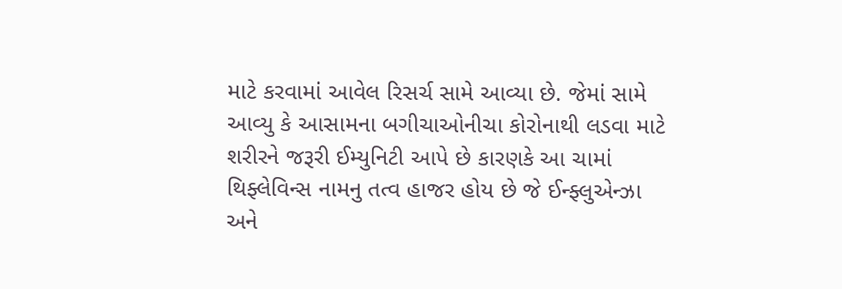માટે કરવામાં આવેલ રિસર્ચ સામે આવ્યા છે. જેમાં સામે આવ્યુ કે આસામના બગીચાઓનીચા કોરોનાથી લડવા માટે શરીરને જરૂરી ઈમ્યુનિટી આપે છે કારણકે આ ચામાં થિફ્લેવિન્સ નામનુ તત્વ હાજર હોય છે જે ઈન્ફ્લુએન્ઝા અને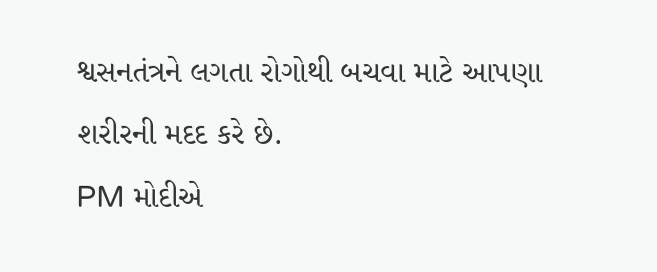શ્વસનતંત્રને લગતા રોગોથી બચવા માટે આપણા શરીરની મદદ કરે છે.
PM મોદીએ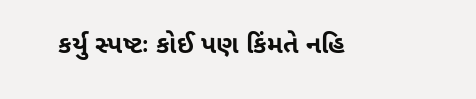કર્યુ સ્પષ્ટઃ કોઈ પણ કિંમતે નહિ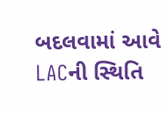બદલવામાં આવે LACની સ્થિતિ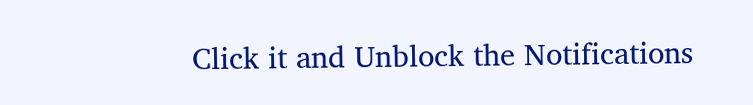Click it and Unblock the Notifications